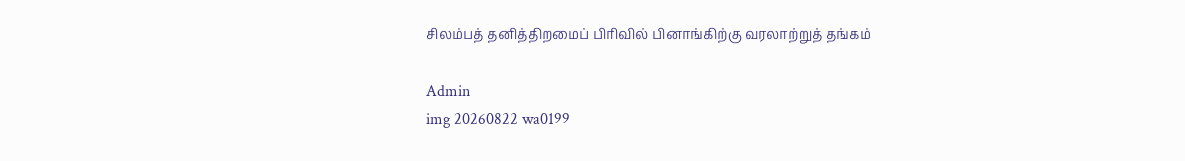சிலம்பத் தனித்திறமைப் பிரிவில் பினாங்கிற்கு வரலாற்றுத் தங்கம்

Admin
img 20260822 wa0199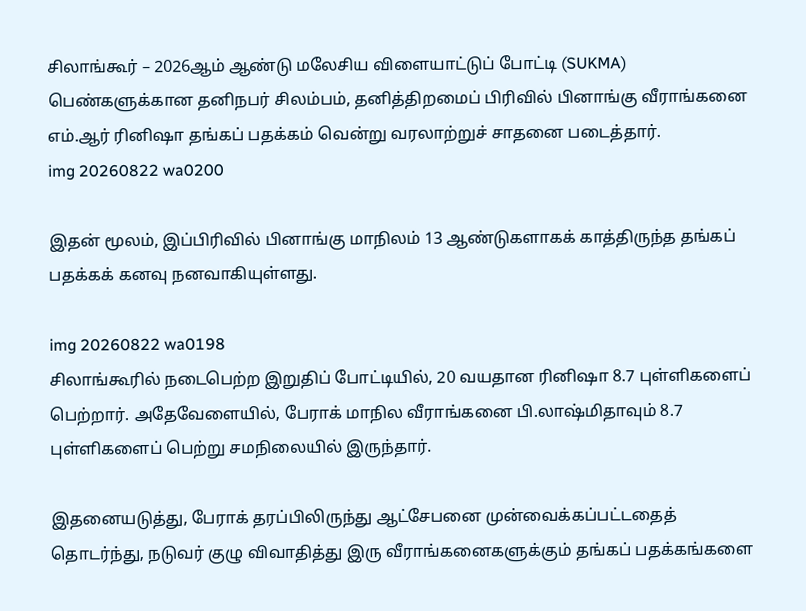சிலாங்கூர் – 2026ஆம் ஆண்டு மலேசிய விளையாட்டுப் போட்டி (SUKMA) பெண்களுக்கான தனிநபர் சிலம்பம், தனித்திறமைப் பிரிவில் பினாங்கு வீராங்கனை எம்.ஆர் ரினிஷா தங்கப் பதக்கம் வென்று வரலாற்றுச் சாதனை படைத்தார்.
img 20260822 wa0200

இதன் மூலம், இப்பிரிவில் பினாங்கு மாநிலம் 13 ஆண்டுகளாகக் காத்திருந்த தங்கப் பதக்கக் கனவு நனவாகியுள்ளது.

img 20260822 wa0198
சிலாங்கூரில் நடைபெற்ற இறுதிப் போட்டியில், 20 வயதான ரினிஷா 8.7 புள்ளிகளைப் பெற்றார். அதேவேளையில், பேராக் மாநில வீராங்கனை பி.லாஷ்மிதாவும் 8.7 புள்ளிகளைப் பெற்று சமநிலையில் இருந்தார்.

இதனையடுத்து, பேராக் தரப்பிலிருந்து ஆட்சேபனை முன்வைக்கப்பட்டதைத் தொடர்ந்து, நடுவர் குழு விவாதித்து இரு வீராங்கனைகளுக்கும் தங்கப் பதக்கங்களை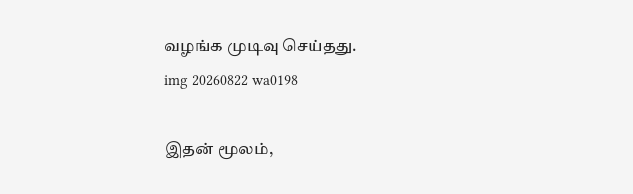வழங்க முடிவு செய்தது.
img 20260822 wa0198

இதன் மூலம்,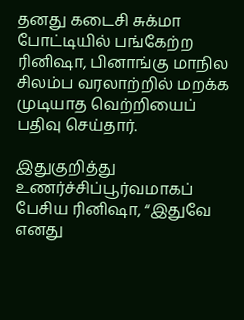தனது கடைசி சுக்மா போட்டியில் பங்கேற்ற ரினிஷா, பினாங்கு மாநில சிலம்ப வரலாற்றில் மறக்க முடியாத வெற்றியைப் பதிவு செய்தார்.

இதுகுறித்து உணர்ச்சிப்பூர்வமாகப் பேசிய ரினிஷா, “இதுவே எனது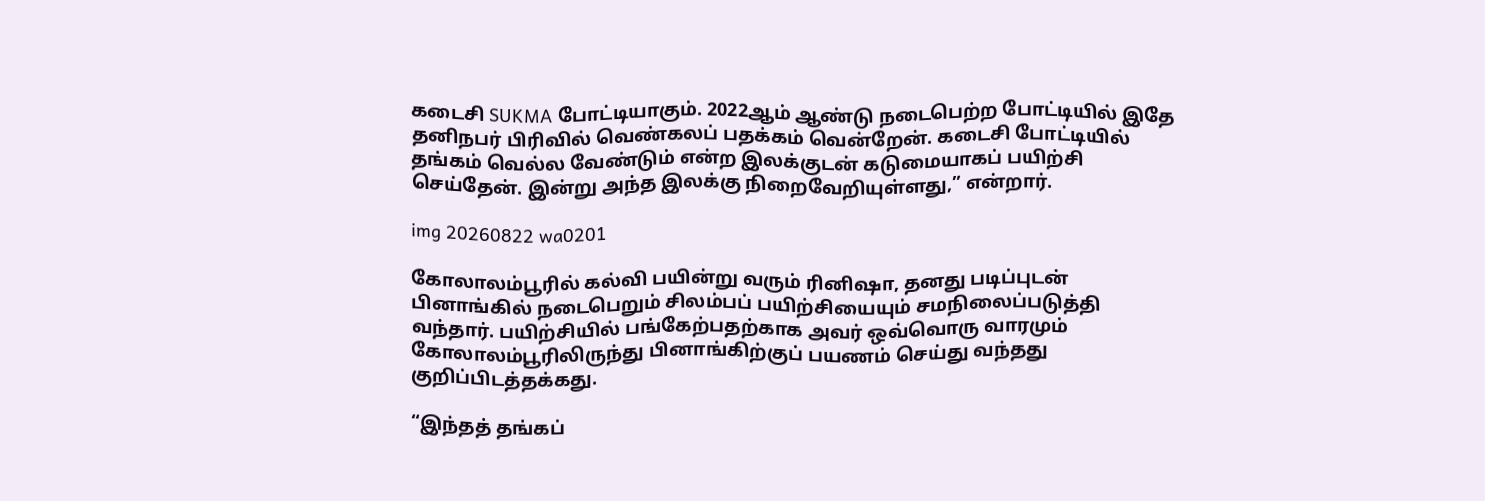கடைசி SUKMA போட்டியாகும். 2022ஆம் ஆண்டு நடைபெற்ற போட்டியில் இதே தனிநபர் பிரிவில் வெண்கலப் பதக்கம் வென்றேன். கடைசி போட்டியில் தங்கம் வெல்ல வேண்டும் என்ற இலக்குடன் கடுமையாகப் பயிற்சி செய்தேன். இன்று அந்த இலக்கு நிறைவேறியுள்ளது,” என்றார்.

img 20260822 wa0201

கோலாலம்பூரில் கல்வி பயின்று வரும் ரினிஷா, தனது படிப்புடன் பினாங்கில் நடைபெறும் சிலம்பப் பயிற்சியையும் சமநிலைப்படுத்தி வந்தார். பயிற்சியில் பங்கேற்பதற்காக அவர் ஒவ்வொரு வாரமும் கோலாலம்பூரிலிருந்து பினாங்கிற்குப் பயணம் செய்து வந்தது குறிப்பிடத்தக்கது.

“இந்தத் தங்கப்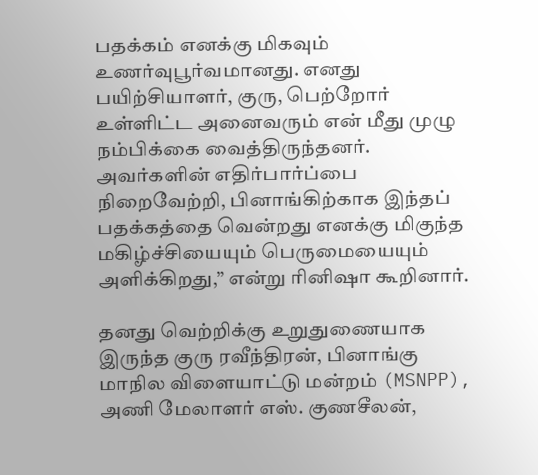பதக்கம் எனக்கு மிகவும் உணர்வுபூர்வமானது. எனது பயிற்சியாளர், குரு, பெற்றோர் உள்ளிட்ட அனைவரும் என் மீது முழு நம்பிக்கை வைத்திருந்தனர். அவர்களின் எதிர்பார்ப்பை நிறைவேற்றி, பினாங்கிற்காக இந்தப் பதக்கத்தை வென்றது எனக்கு மிகுந்த மகிழ்ச்சியையும் பெருமையையும் அளிக்கிறது,” என்று ரினிஷா கூறினார்.

தனது வெற்றிக்கு உறுதுணையாக இருந்த குரு ரவீந்திரன், பினாங்கு மாநில விளையாட்டு மன்றம் (MSNPP), அணி மேலாளர் எஸ். குணசீலன்,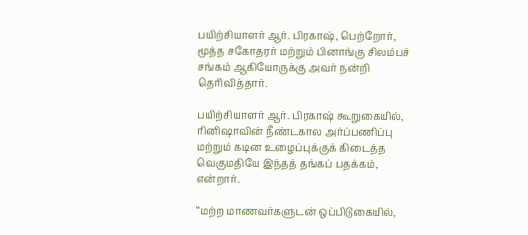பயிற்சியாளர் ஆர். பிரகாஷ், பெற்றோர், மூத்த சகோதரர் மற்றும் பினாங்கு சிலம்பச் சங்கம் ஆகியோருக்கு அவர் நன்றி தெரிவித்தார்.

பயிற்சியாளர் ஆர். பிரகாஷ் கூறுகையில், ரினிஷாவின் நீண்டகால அர்ப்பணிப்பு மற்றும் கடின உழைப்புக்குக் கிடைத்த வெகுமதியே இந்தத் தங்கப் பதக்கம், என்றார்.

“மற்ற மாணவர்களுடன் ஒப்பிடுகையில்,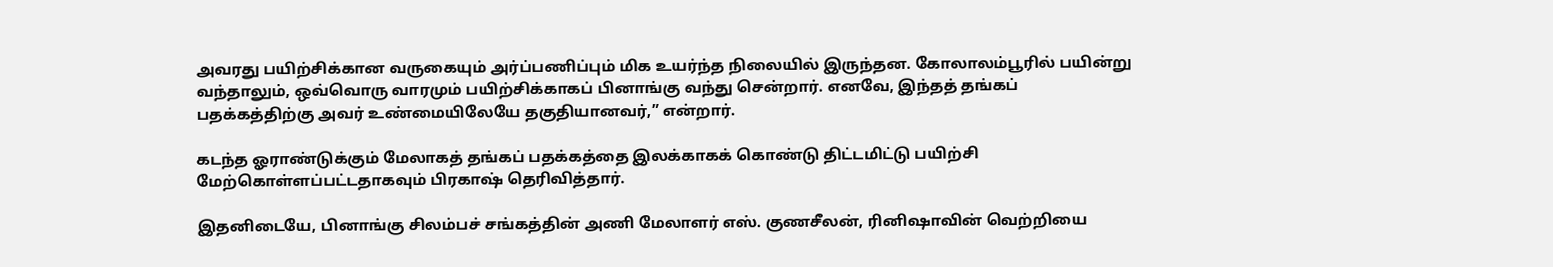அவரது பயிற்சிக்கான வருகையும் அர்ப்பணிப்பும் மிக உயர்ந்த நிலையில் இருந்தன. கோலாலம்பூரில் பயின்று வந்தாலும், ஒவ்வொரு வாரமும் பயிற்சிக்காகப் பினாங்கு வந்து சென்றார். எனவே, இந்தத் தங்கப் பதக்கத்திற்கு அவர் உண்மையிலேயே தகுதியானவர்,” என்றார்.

கடந்த ஓராண்டுக்கும் மேலாகத் தங்கப் பதக்கத்தை இலக்காகக் கொண்டு திட்டமிட்டு பயிற்சி மேற்கொள்ளப்பட்டதாகவும் பிரகாஷ் தெரிவித்தார்.

இதனிடையே, பினாங்கு சிலம்பச் சங்கத்தின் அணி மேலாளர் எஸ். குணசீலன், ரினிஷாவின் வெற்றியை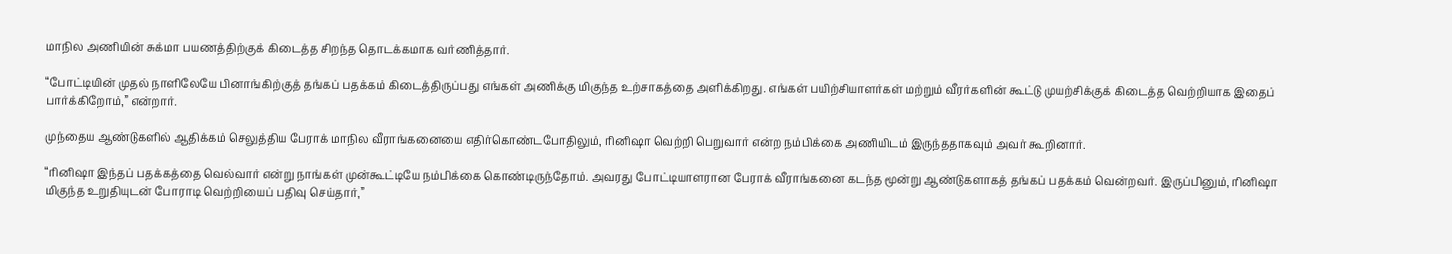மாநில அணியின் சுக்மா பயணத்திற்குக் கிடைத்த சிறந்த தொடக்கமாக வர்ணித்தார்.

“போட்டியின் முதல் நாளிலேயே பினாங்கிற்குத் தங்கப் பதக்கம் கிடைத்திருப்பது எங்கள் அணிக்கு மிகுந்த உற்சாகத்தை அளிக்கிறது. எங்கள் பயிற்சியாளர்கள் மற்றும் வீரர்களின் கூட்டு முயற்சிக்குக் கிடைத்த வெற்றியாக இதைப் பார்க்கிறோம்,” என்றார்.

முந்தைய ஆண்டுகளில் ஆதிக்கம் செலுத்திய பேராக் மாநில வீராங்கனையை எதிர்கொண்டபோதிலும், ரினிஷா வெற்றி பெறுவார் என்ற நம்பிக்கை அணியிடம் இருந்ததாகவும் அவர் கூறினார்.

“ரினிஷா இந்தப் பதக்கத்தை வெல்வார் என்று நாங்கள் முன்கூட்டியே நம்பிக்கை கொண்டிருந்தோம். அவரது போட்டியாளரான பேராக் வீராங்கனை கடந்த மூன்று ஆண்டுகளாகத் தங்கப் பதக்கம் வென்றவர். இருப்பினும், ரினிஷா மிகுந்த உறுதியுடன் போராடி வெற்றியைப் பதிவு செய்தார்,”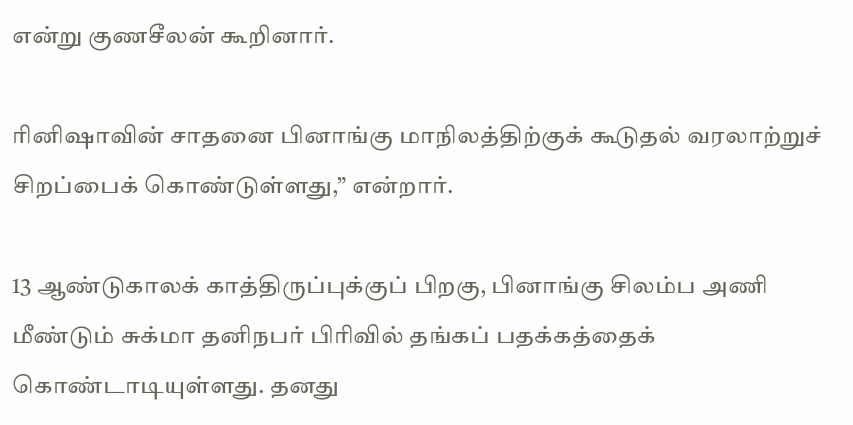என்று குணசீலன் கூறினார்.

ரினிஷாவின் சாதனை பினாங்கு மாநிலத்திற்குக் கூடுதல் வரலாற்றுச் சிறப்பைக் கொண்டுள்ளது,” என்றார்.

13 ஆண்டுகாலக் காத்திருப்புக்குப் பிறகு, பினாங்கு சிலம்ப அணி மீண்டும் சுக்மா தனிநபர் பிரிவில் தங்கப் பதக்கத்தைக் கொண்டாடியுள்ளது. தனது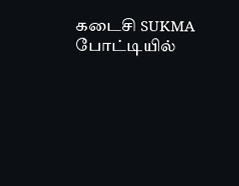கடைசி SUKMA போட்டியில்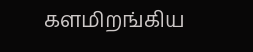களமிறங்கிய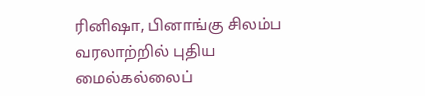ரினிஷா, பினாங்கு சிலம்ப வரலாற்றில் புதிய மைல்கல்லைப்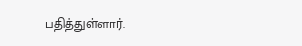பதித்துள்ளார்.